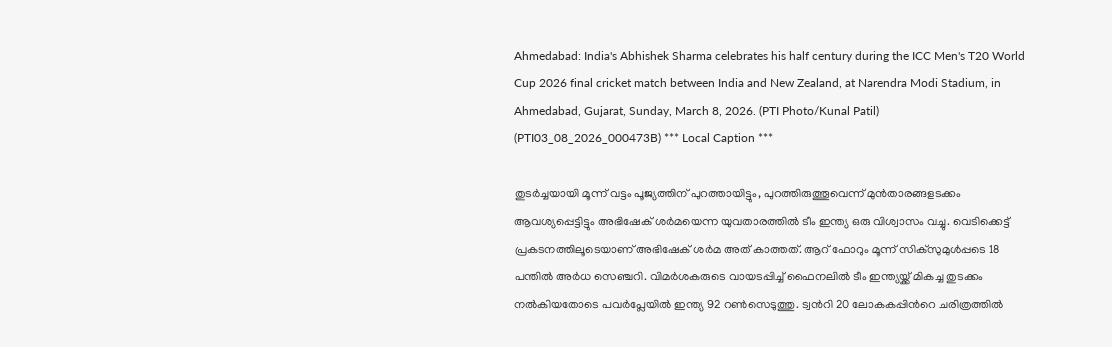Ahmedabad: India's Abhishek Sharma celebrates his half century during the ICC Men's T20 World Cup 2026 final cricket match between India and New Zealand, at Narendra Modi Stadium, in Ahmedabad, Gujarat, Sunday, March 8, 2026. (PTI Photo/Kunal Patil) (PTI03_08_2026_000473B) *** Local Caption ***

തുടര്‍ച്ചയായി മൂന്ന് വട്ടം പൂജ്യത്തിന് പുറത്തായിട്ടും, പുറത്തിരുത്തൂവെന്ന് മുന്‍താരങ്ങളടക്കം ആവശ്യപ്പെട്ടിട്ടും അഭിഷേക് ശര്‍മയെന്ന യുവതാരത്തില്‍ ടീം ഇന്ത്യ ഒരു വിശ്വാസം വച്ചു. വെടിക്കെട്ട് പ്രകടനത്തിലൂടെയാണ് അഭിഷേക് ശര്‍മ അത് കാത്തത്. ആറ് ഫോറും മൂന്ന് സിക്സുമുള്‍പ്പടെ 18 പന്തില്‍ അര്‍ധ സെഞ്ചറി. വിമര്‍ശകരുടെ വായടപ്പിച്ച് ഫൈനലില്‍ ടീം ഇന്ത്യയ്ക്ക് മികച്ച തുടക്കം നല്‍കിയതോടെ പവര്‍പ്ലേയില്‍ ഇന്ത്യ 92 റണ്‍സെടുത്തു. ട്വന്‍റി 20 ലോകകപ്പിന്‍റെ ചരിത്രത്തില്‍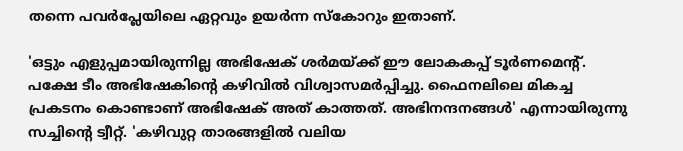തന്നെ പവര്‍പ്ലേയിലെ ഏറ്റവും ഉയര്‍ന്ന സ്കോറും ഇതാണ്.

'ഒട്ടും എളുപ്പമായിരുന്നില്ല അഭിഷേക് ശര്‍മയ്ക്ക് ഈ ലോകകപ്പ് ടൂര്‍ണമെന്‍റ്. പക്ഷേ ടീം അഭിഷേകിന്‍റെ കഴിവില്‍ വിശ്വാസമര്‍പ്പിച്ചു. ഫൈനലിലെ മികച്ച പ്രകടനം കൊണ്ടാണ് അഭിഷേക് അത് കാത്തത്. അഭിനന്ദനങ്ങള്‍' എന്നായിരുന്നു സച്ചിന്‍റെ ട്വീറ്റ്. 'കഴിവുറ്റ താരങ്ങളില്‍ വലിയ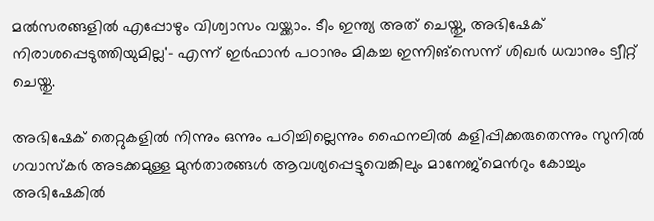മല്‍സരങ്ങളില്‍ എപ്പോഴും വിശ്വാസം വയ്ക്കാം. ടീം ഇന്ത്യ അത് ചെയ്തു, അഭിഷേക് നിരാശപ്പെടുത്തിയുമില്ല'- എന്ന് ഇര്‍ഫാന്‍ പഠാനും മികച്ച ഇന്നിങ്സെന്ന് ശിഖര്‍ ധവാനും ട്വീറ്റ് ചെയ്തു.

അഭിഷേക് തെറ്റുകളില്‍ നിന്നും ഒന്നും പഠിച്ചില്ലെന്നും ഫൈനലില്‍ കളിപ്പിക്കരുതെന്നും സുനില്‍ ഗവാസ്കര്‍ അടക്കമുള്ള മുന്‍താരങ്ങള്‍ ആവശ്യപ്പെട്ടുവെങ്കിലും മാനേജ്മെന്‍റും കോച്ചും അഭിഷേകില്‍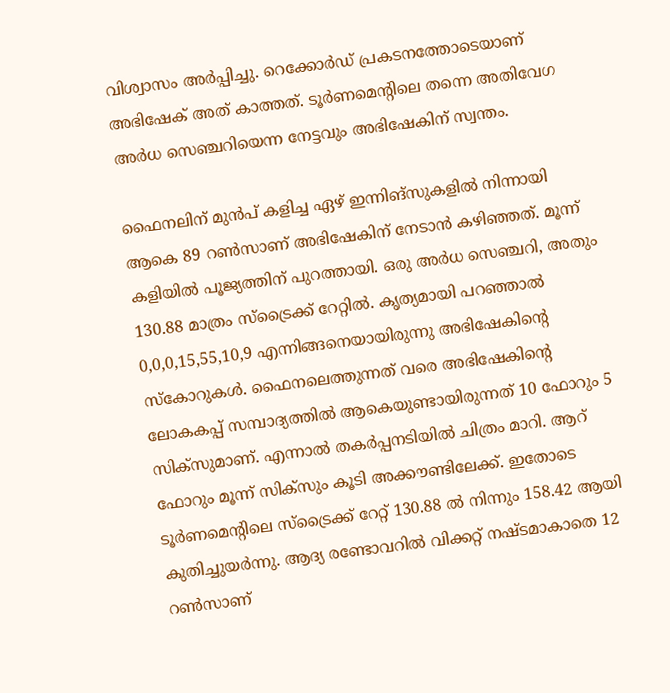വിശ്വാസം അര്‍പ്പിച്ചു. റെക്കോര്‍ഡ് പ്രകടനത്തോടെയാണ് അഭിഷേക് അത് കാത്തത്. ടൂര്‍ണമെന്‍റിലെ തന്നെ അതിവേഗ അര്‍ധ സെഞ്ചറിയെന്ന നേട്ടവും അഭിഷേകിന് സ്വന്തം.

ഫൈനലിന് മുന്‍പ് കളിച്ച ഏഴ് ഇന്നിങ്സുകളില്‍ നിന്നായി ആകെ 89 റണ്‍സാണ് അഭിഷേകിന് നേടാന്‍ കഴിഞ്ഞത്. മൂന്ന് കളിയില്‍ പൂജ്യത്തിന് പുറത്തായി. ഒരു അര്‍ധ സെഞ്ചറി, അതും 130.88 മാത്രം സ്ട്രൈക്ക് റേറ്റില്‍. കൃത്യമായി പറഞ്ഞാല്‍ 0,0,0,15,55,10,9 എന്നിങ്ങനെയായിരുന്നു അഭിഷേകിന്‍റെ സ്കോറുകള്‍. ഫൈനലെത്തുന്നത് വരെ അഭിഷേകിന്‍റെ ലോകകപ്പ് സമ്പാദ്യത്തില്‍ ആകെയുണ്ടായിരുന്നത് 10 ഫോറും 5 സിക്സുമാണ്. എന്നാല്‍ തകര്‍പ്പനടിയില്‍ ചിത്രം മാറി. ആറ് ഫോറും മൂന്ന് സിക്സും കൂടി അക്കൗണ്ടിലേക്ക്. ഇതോടെ ടൂര്‍ണമെന്‍റിലെ സ്ട്രൈക്ക് റേറ്റ് 130.88 ല്‍ നിന്നും 158.42 ആയി കുതിച്ചുയര്‍ന്നു. ആദ്യ രണ്ടോവറില്‍ വിക്കറ്റ് നഷ്ടമാകാതെ 12 റണ്‍സാണ്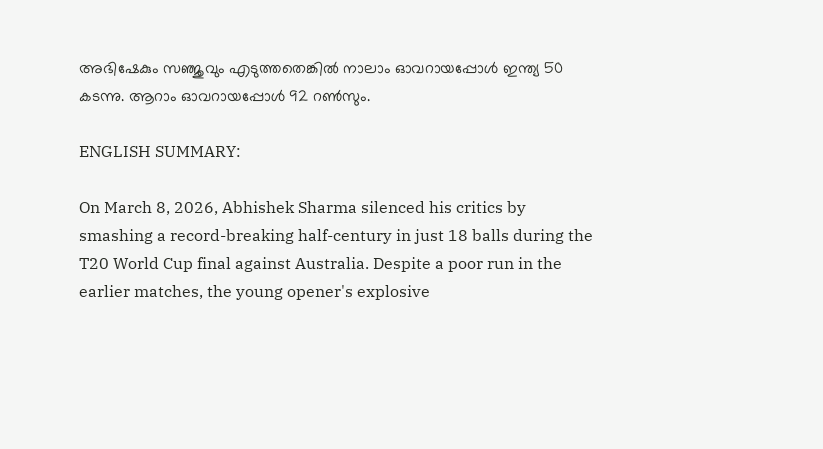അഭിഷേകും സഞ്ജുവും എടുത്തതെങ്കില്‍ നാലാം ഓവറായപ്പോള്‍ ഇന്ത്യ 50 കടന്നു. ആറാം ഓവറായപ്പോള്‍ 92 റണ്‍സും.

ENGLISH SUMMARY:

On March 8, 2026, Abhishek Sharma silenced his critics by smashing a record-breaking half-century in just 18 balls during the T20 World Cup final against Australia. Despite a poor run in the earlier matches, the young opener's explosive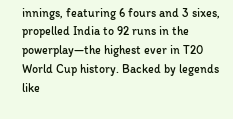innings, featuring 6 fours and 3 sixes, propelled India to 92 runs in the powerplay—the highest ever in T20 World Cup history. Backed by legends like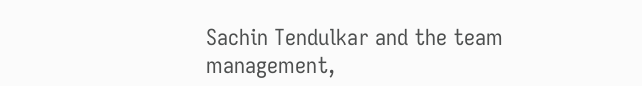Sachin Tendulkar and the team management,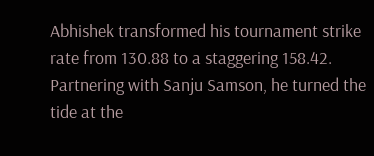Abhishek transformed his tournament strike rate from 130.88 to a staggering 158.42. Partnering with Sanju Samson, he turned the tide at the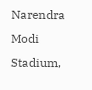Narendra Modi Stadium,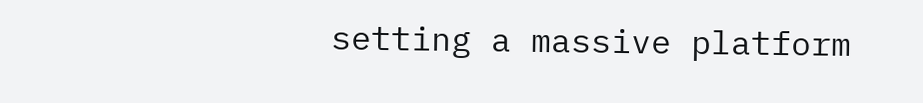setting a massive platform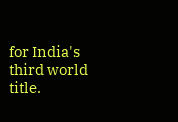for India's third world title.